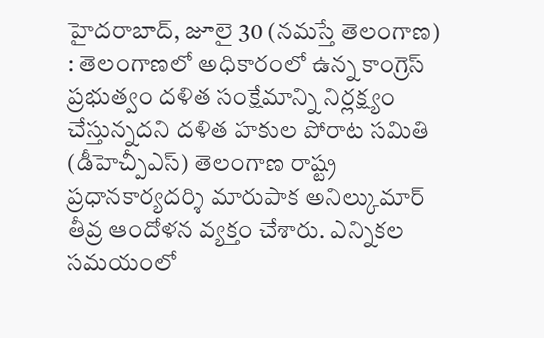హైదరాబాద్, జూలై 30 (నమస్తే తెలంగాణ) : తెలంగాణలో అధికారంలో ఉన్న కాంగ్రెస్ ప్రభుత్వం దళిత సంక్షేమాన్ని నిర్లక్ష్యం చేస్తున్నదని దళిత హకుల పోరాట సమితి (డీహెచ్పీఎస్) తెలంగాణ రాష్ట్ర ప్రధానకార్యదర్శి మారుపాక అనిల్కుమార్ తీవ్ర ఆందోళన వ్యక్తం చేశారు. ఎన్నికల సమయంలో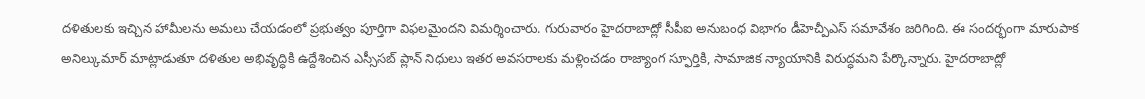దళితులకు ఇచ్చిన హామీలను అమలు చేయడంలో ప్రభుత్వం పూర్తిగా విఫలమైందని విమర్శించారు. గురువారం హైదరాబాద్లో సీపీఐ అనుబంధ విభాగం డీహెచ్పీఎస్ సమావేశం జరిగింది. ఈ సందర్భంగా మారుపాక అనిల్కుమార్ మాట్లాడుతూ దళితుల అభివృద్ధికి ఉద్దేశించిన ఎస్సీసబ్ ప్లాన్ నిధులు ఇతర అవసరాలకు మళ్లించడం రాజ్యాంగ స్ఫూర్తికి, సామాజిక న్యాయానికి విరుద్ధమని పేర్కొన్నారు. హైదరాబాద్లో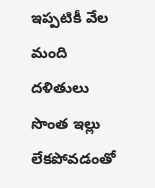ఇప్పటికీ వేల మంది దళితులు సొంత ఇల్లు లేకపోవడంతో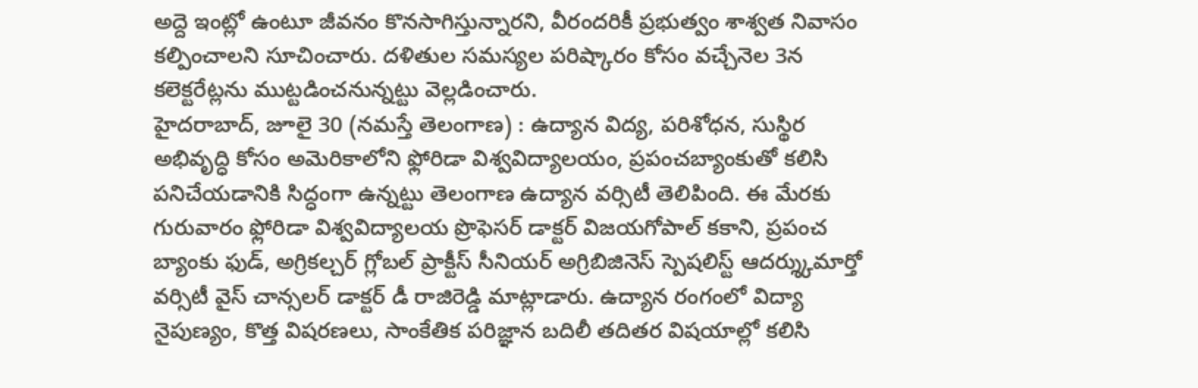అద్దె ఇంట్లో ఉంటూ జీవనం కొనసాగిస్తున్నారని, వీరందరికీ ప్రభుత్వం శాశ్వత నివాసం కల్పించాలని సూచించారు. దళితుల సమస్యల పరిష్కారం కోసం వచ్చేనెల 3న కలెక్టరేట్లను ముట్టడించనున్నట్టు వెల్లడించారు.
హైదరాబాద్, జూలై 30 (నమస్తే తెలంగాణ) : ఉద్యాన విద్య, పరిశోధన, సుస్థిర అభివృద్ధి కోసం అమెరికాలోని ఫ్లోరిడా విశ్వవిద్యాలయం, ప్రపంచబ్యాంకుతో కలిసి పనిచేయడానికి సిద్ధంగా ఉన్నట్టు తెలంగాణ ఉద్యాన వర్సిటీ తెలిపింది. ఈ మేరకు గురువారం ఫ్లోరిడా విశ్వవిద్యాలయ ప్రొఫెసర్ డాక్టర్ విజయగోపాల్ కకాని, ప్రపంచ బ్యాంకు ఫుడ్, అగ్రికల్చర్ గ్లోబల్ ప్రాక్టీస్ సీనియర్ అగ్రిబిజినెస్ స్పెషలిస్ట్ ఆదర్శ్కుమార్తో వర్సిటీ వైస్ చాన్సలర్ డాక్టర్ డీ రాజిరెడ్డి మాట్లాడారు. ఉద్యాన రంగంలో విద్యా నైపుణ్యం, కొత్త విషరణలు, సాంకేతిక పరిజ్ఞాన బదిలీ తదితర విషయాల్లో కలిసి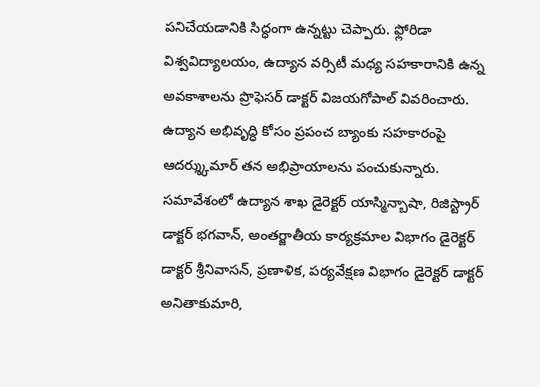పనిచేయడానికి సిద్ధంగా ఉన్నట్టు చెప్పారు. ఫ్లోరిడా విశ్వవిద్యాలయం, ఉద్యాన వర్సిటీ మధ్య సహకారానికి ఉన్న అవకాశాలను ప్రొఫెసర్ డాక్టర్ విజయగోపాల్ వివరించారు. ఉద్యాన అభివృద్ధి కోసం ప్రపంచ బ్యాంకు సహకారంపై ఆదర్శ్కుమార్ తన అభిప్రాయాలను పంచుకున్నారు. సమావేశంలో ఉద్యాన శాఖ డైరెక్టర్ యాస్మిన్బాషా, రిజిస్ట్రార్ డాక్టర్ భగవాన్, అంతర్జాతీయ కార్యక్రమాల విభాగం డైరెక్టర్ డాక్టర్ శ్రీనివాసన్, ప్రణాళిక, పర్యవేక్షణ విభాగం డైరెక్టర్ డాక్టర్ అనితాకుమారి,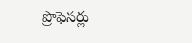ప్రొఫెసర్లు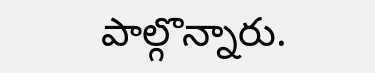పాల్గొన్నారు.